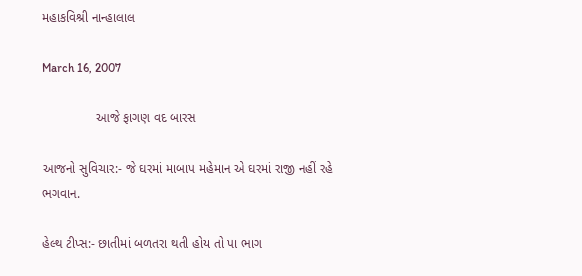મહાકવિશ્રી નાન્હાલાલ

March 16, 2007

               આજે ફાગણ વદ બારસ

આજનો સુવિચાર:- જે ઘરમાં માબાપ મહેમાન એ ઘરમાં રાજી નહીં રહે ભગવાન.

હેલ્થ ટીપ્સ:- છાતીમાં બળતરા થતી હોય તો પા ભાગ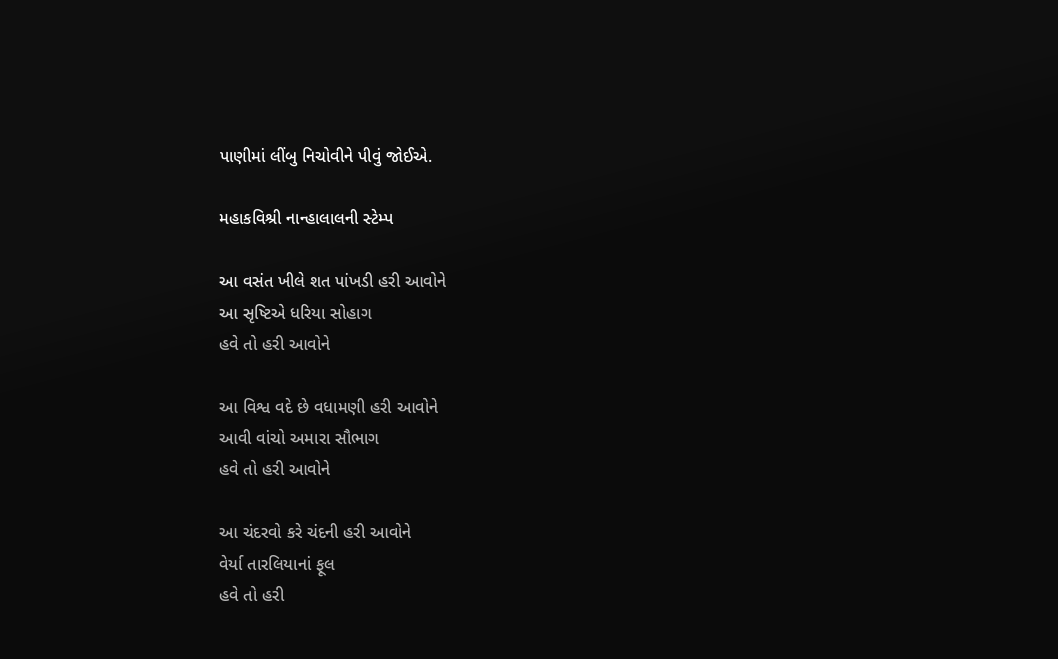પાણીમાં લીંબુ નિચોવીને પીવું જોઈએ.

મહાકવિશ્રી નાન્હાલાલની સ્ટેમ્પ

આ વસંત ખીલે શત પાંખડી હરી આવોને
આ સૃષ્ટિએ ધરિયા સોહાગ
હવે તો હરી આવોને

આ વિશ્વ વદે છે વધામણી હરી આવોને
આવી વાંચો અમારા સૌભાગ
હવે તો હરી આવોને

આ ચંદરવો કરે ચંદની હરી આવોને
વેર્યા તારલિયાનાં ફૂલ
હવે તો હરી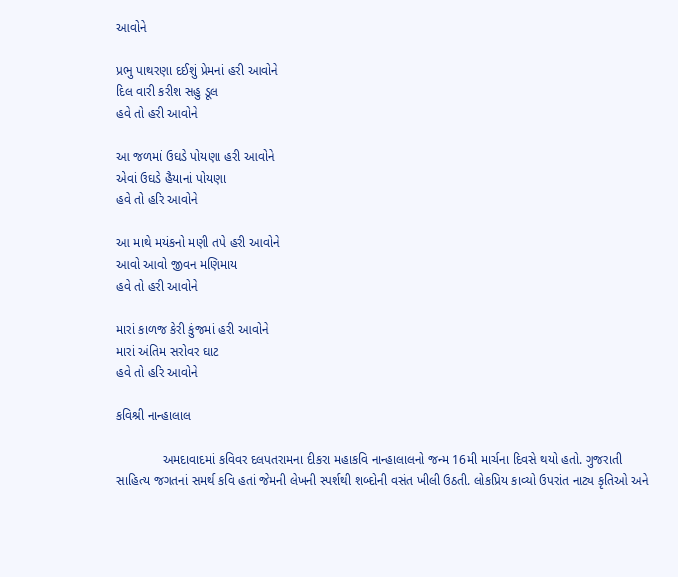આવોને

પ્રભુ પાથરણા દઈશું પ્રેમનાં હરી આવોને
દિલ વારી કરીશ સહુ ડૂલ
હવે તો હરી આવોને

આ જળમાં ઉઘડે પોયણા હરી આવોને
એવાં ઉઘડે હૈયાનાં પોયણા
હવે તો હરિ આવોને

આ માથે મયંકનો મણી તપે હરી આવોને
આવો આવો જીવન મણિમાય
હવે તો હરી આવોને

મારાં કાળજ કેરી કુંજમાં હરી આવોને
મારાં અંતિમ સરોવર ઘાટ
હવે તો હરિ આવોને

કવિશ્રી નાન્હાલાલ

             અમદાવાદમાં કવિવર દલપતરામના દીકરા મહાકવિ નાન્હાલાલનો જન્મ 16મી માર્ચના દિવસે થયો હતો. ગુજરાતી સાહિત્ય જગતનાં સમર્થ કવિ હતાં જેમની લેખની સ્પર્શથી શબ્દોની વસંત ખીલી ઉઠતી. લોકપ્રિય કાવ્યો ઉપરાંત નાટ્ય કૃતિઓ અને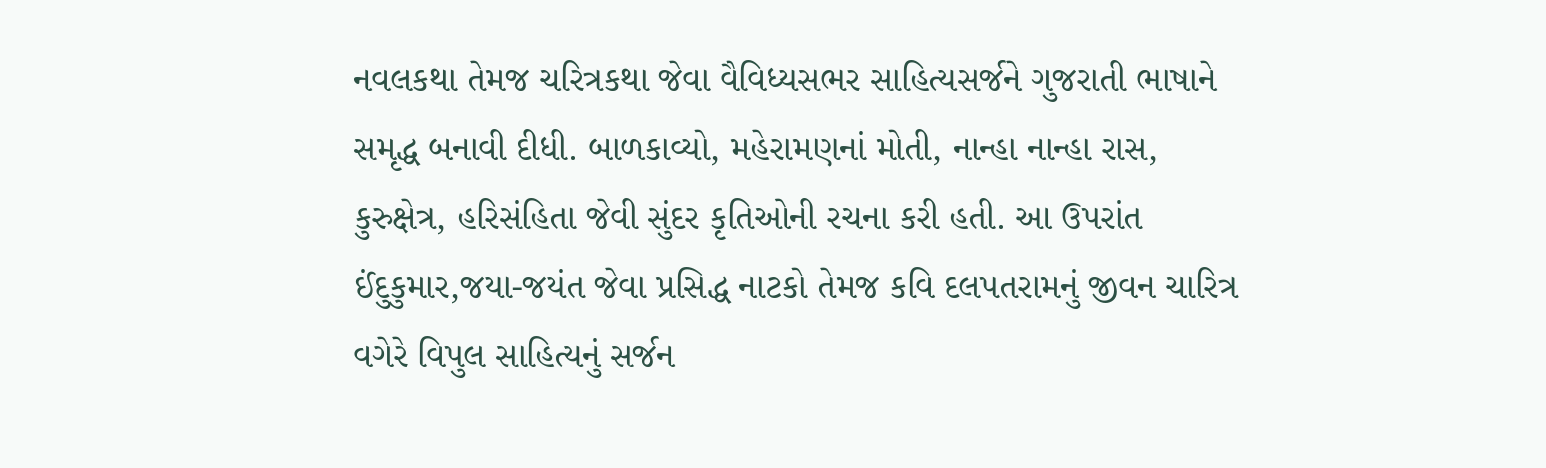નવલકથા તેમજ ચરિત્રકથા જેવા વૈવિધ્યસભર સાહિત્યસર્જને ગુજરાતી ભાષાને સમૃદ્ધ બનાવી દીધી. બાળકાવ્યો, મહેરામણનાં મોતી, નાન્હા નાન્હા રાસ, કુરુક્ષેત્ર, હરિસંહિતા જેવી સુંદર કૃતિઓની રચના કરી હતી. આ ઉપરાંત ઈંદુકુમાર,જયા-જયંત જેવા પ્રસિદ્ધ નાટકો તેમજ કવિ દલપતરામનું જીવન ચારિત્ર વગેરે વિપુલ સાહિત્યનું સર્જન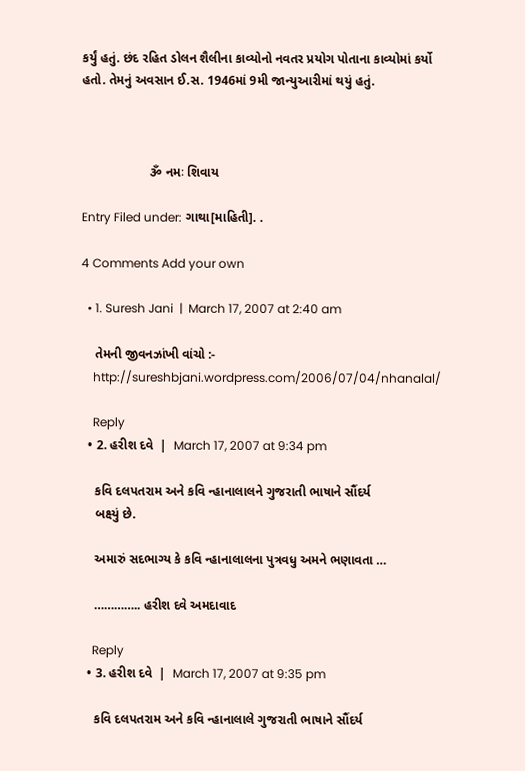કર્યું હતું. છંદ રહિત ડોલન શૈલીના કાવ્યોનો નવતર પ્રયોગ પોતાના કાવ્યોમાં કર્યો હતો. તેમનું અવસાન ઈ.સ. 1946માં 9મી જાન્યુઆરીમાં થયું હતું.



                   ૐ નમઃ શિવાય

Entry Filed under: ગાથા[માહિતી]. .

4 Comments Add your own

  • 1. Suresh Jani  |  March 17, 2007 at 2:40 am

    તેમની જીવનઝાંખી વાંચો :-
    http://sureshbjani.wordpress.com/2006/07/04/nhanalal/

    Reply
  • 2. હરીશ દવે  |  March 17, 2007 at 9:34 pm

    કવિ દલપતરામ અને કવિ ન્હાનાલાલને ગુજરાતી ભાષાને સૌંદર્ય
    બક્ષ્યું છે.

    અમારું સદભાગ્ય કે કવિ ન્હાનાલાલના પુત્રવધુ અમને ભણાવતા …

    ………….. હરીશ દવે અમદાવાદ

    Reply
  • 3. હરીશ દવે  |  March 17, 2007 at 9:35 pm

    કવિ દલપતરામ અને કવિ ન્હાનાલાલે ગુજરાતી ભાષાને સૌંદર્ય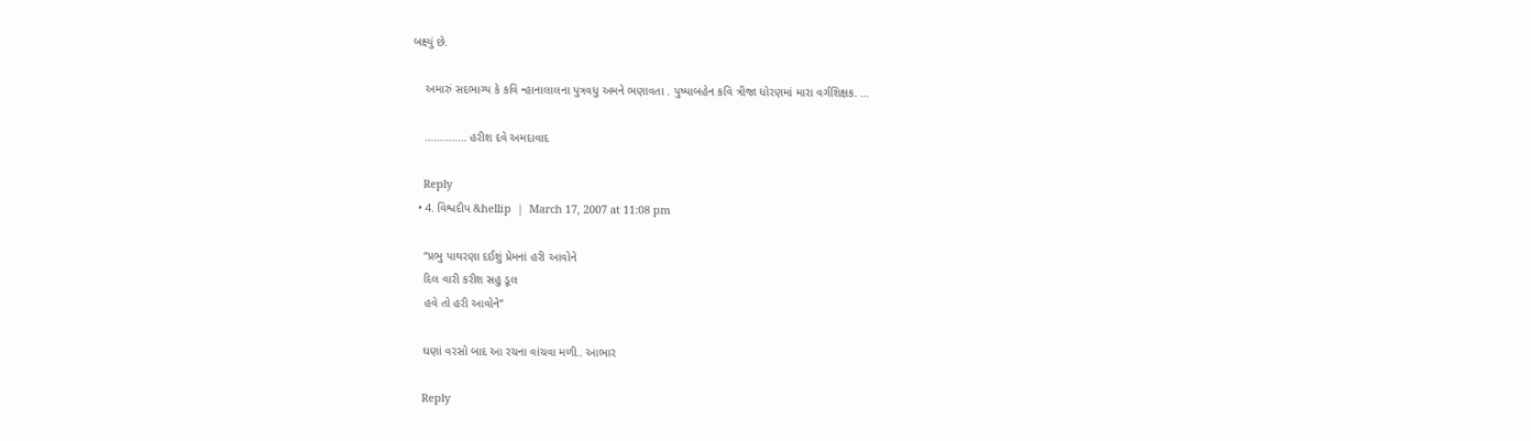બક્ષ્યું છે.

    અમારું સદભાગ્ય કે કવિ ન્હાનાલાલના પુત્રવધુ અમને ભણાવતા . પુષ્પાબહેન કવિ ત્રીજા ધોરણમાં મારા વર્ગશિક્ષક. …

    ………….. હરીશ દવે અમદાવાદ

    Reply
  • 4. વિશ્વદીપ &hellip  |  March 17, 2007 at 11:08 pm

    “પ્રભુ પાથરણા દઈશું પ્રેમનાં હરી આવોને
    દિલ વારી કરીશ સહુ ડૂલ
    હવે તો હરી આવોને”

    ઘણાં વરસો બાદ આ રચના વાંચવા મળી.. આભાર

    Reply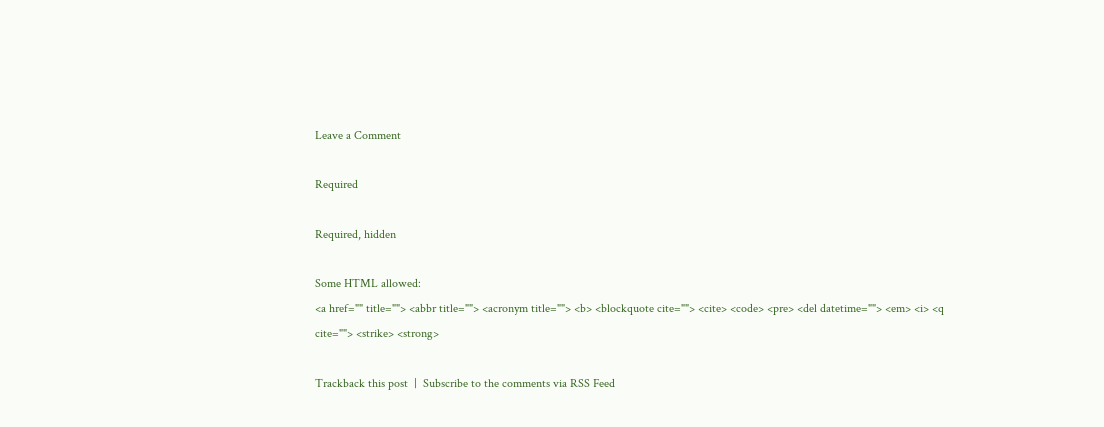Leave a Comment

Required

Required, hidden

Some HTML allowed:
<a href="" title=""> <abbr title=""> <acronym title=""> <b> <blockquote cite=""> <cite> <code> <pre> <del datetime=""> <em> <i> <q cite=""> <strike> <strong>

Trackback this post  |  Subscribe to the comments via RSS Feed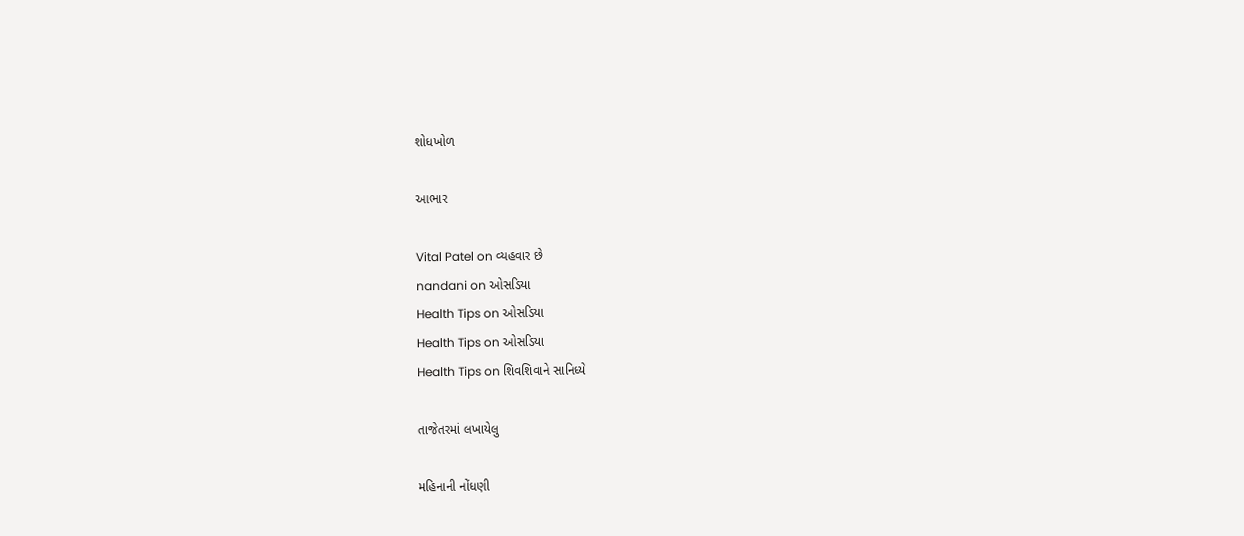શોધખોળ

આભાર

Vital Patel on વ્યહવાર છે
nandani on ઓસડિયા
Health Tips on ઓસડિયા
Health Tips on ઓસડિયા
Health Tips on શિવશિવાને સાનિધ્યે

તાજેતરમાં લખાયેલુ

મહિનાની નોંધણી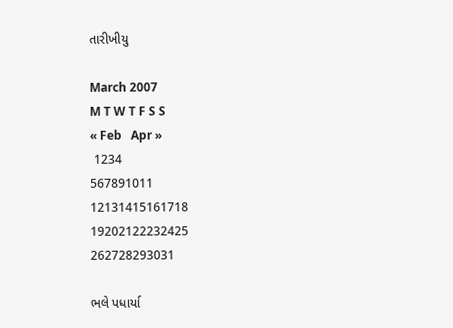તારીખીયુ

March 2007
M T W T F S S
« Feb   Apr »
 1234
567891011
12131415161718
19202122232425
262728293031

ભલે પધાર્યા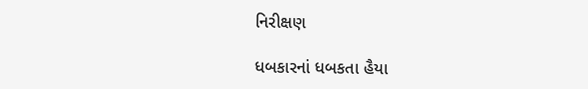નિરીક્ષણ

ધબકારનાં ધબકતા હૈયા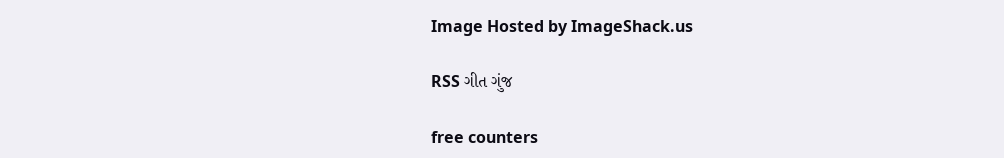Image Hosted by ImageShack.us

RSS ગીત ગુંજ

free counters